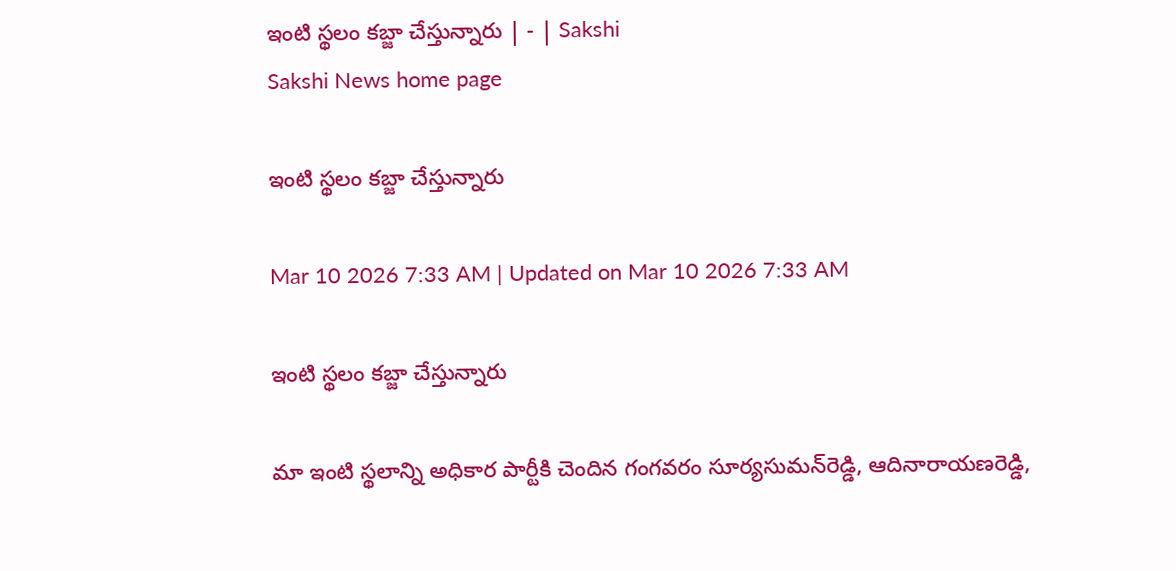ఇంటి స్థలం కబ్జా చేస్తున్నారు | - | Sakshi
Sakshi News home page

ఇంటి స్థలం కబ్జా చేస్తున్నారు

Mar 10 2026 7:33 AM | Updated on Mar 10 2026 7:33 AM

ఇంటి స్థలం కబ్జా చేస్తున్నారు

మా ఇంటి స్థలాన్ని అధికార పార్టీకి చెందిన గంగవరం సూర్యసుమన్‌రెడ్డి, ఆదినారాయణరెడ్డి,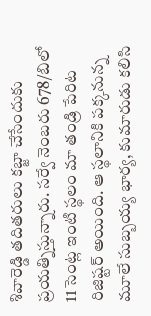శివారెడ్డి తదితరులు కబ్జా చేసేందుకు ప్రయత్నిస్తున్నారు. సర్వే నెంబరు 678/బిలో 11 సెంట్ల ఇంటి స్థలం మా తండ్రి పేరిట రిజిష్టర్‌ అయింది. ఆ స్థలానికి పక్కనున్న మూలే సుబ్బయ్య భార్య, కుమారుడు కలిసి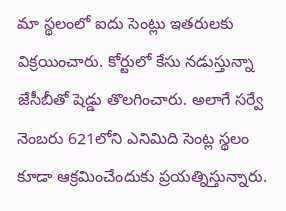మా స్థలంలో ఐదు సెంట్లు ఇతరులకు విక్రయించారు. కోర్టులో కేసు నడుస్తున్నా జేసీబీతో షెడ్డు తొలగించారు. అలాగే సర్వే నెంబరు 621లోని ఎనిమిది సెంట్ల స్థలం కూడా ఆక్రమించేందుకు ప్రయత్నిస్తున్నారు.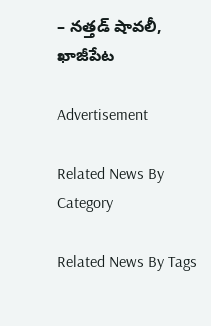– నత్తడ్‌ షావలీ, ఖాజీపేట

Advertisement

Related News By Category

Related News By Tags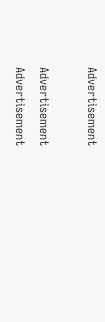Advertisement

Advertisement
Advertisement